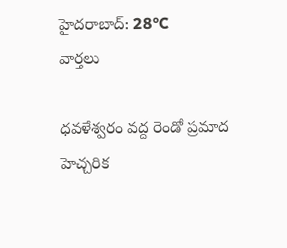హైదరాబాద్: 28°C
వార్తలు

ధవళేశ్వరం వద్ద రెండో ప్రమాద హెచ్చరిక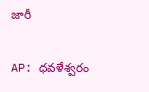జారీ

AP: ధవళేశ్వరం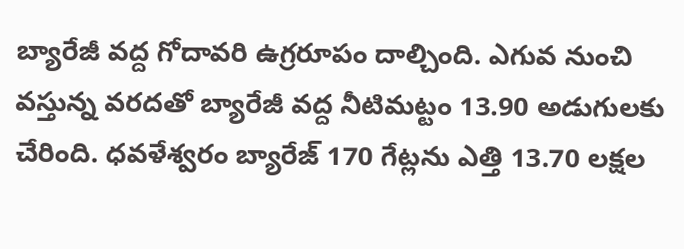బ్యారేజీ వద్ద గోదావరి ఉగ్రరూపం దాల్చింది. ఎగువ నుంచి వస్తున్న వరదతో బ్యారేజీ వద్ద నీటిమట్టం 13.90 అడుగులకు చేరింది. ధవళేశ్వరం బ్యారేజ్ 170 గేట్లను ఎత్తి 13.70 లక్షల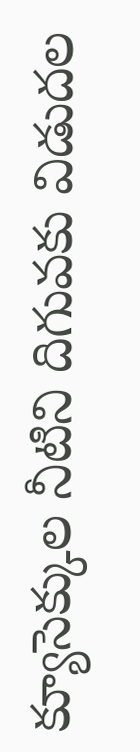క్యూసెక్కుల నీటిని దిగువకు విడుదల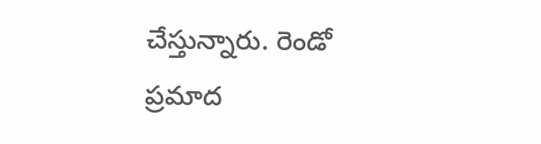చేస్తున్నారు. రెండో ప్రమాద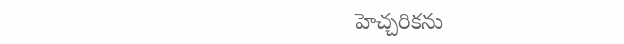హెచ్చరికను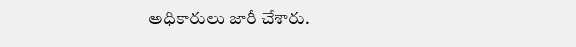అధికారులు జారీ చేశారు.